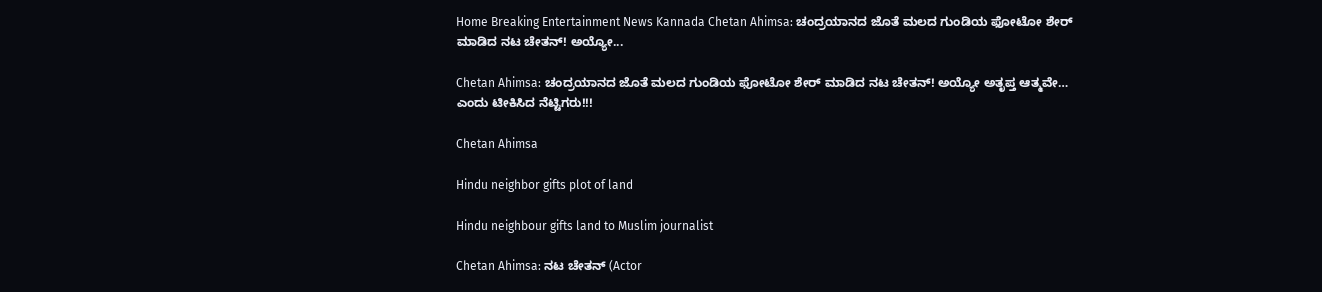Home Breaking Entertainment News Kannada Chetan Ahimsa: ಚಂದ್ರಯಾನದ ಜೊತೆ ಮಲದ ಗುಂಡಿಯ ಫೋಟೋ ಶೇರ್‌ ಮಾಡಿದ ನಟ ಚೇತನ್‌! ಅಯ್ಯೋ...

Chetan Ahimsa: ಚಂದ್ರಯಾನದ ಜೊತೆ ಮಲದ ಗುಂಡಿಯ ಫೋಟೋ ಶೇರ್‌ ಮಾಡಿದ ನಟ ಚೇತನ್‌! ಅಯ್ಯೋ ಅತೃಪ್ತ ಆತ್ಮವೇ… ಎಂದು ಟೀಕಿಸಿದ ನೆಟ್ಟಿಗರು!!!

Chetan Ahimsa

Hindu neighbor gifts plot of land

Hindu neighbour gifts land to Muslim journalist

Chetan Ahimsa: ನಟ ಚೇತನ್ (Actor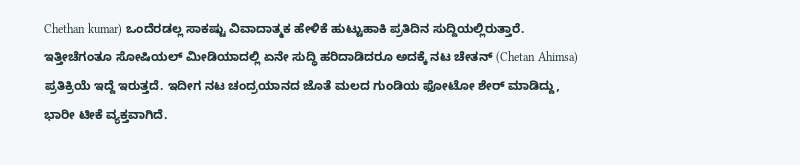Chethan kumar) ಒಂದೆರಡಲ್ಲ ಸಾಕಷ್ಟು ವಿವಾದಾತ್ಮಕ ಹೇಳಿಕೆ ಹುಟ್ಟುಹಾಕಿ ಪ್ರತಿದಿನ ಸುದ್ದಿಯಲ್ಲಿರುತ್ತಾರೆ. ಇತ್ತೀಚೆಗಂತೂ ಸೋಷಿಯಲ್ ಮೀಡಿಯಾದಲ್ಲಿ ಏನೇ ಸುದ್ಧಿ ಹರಿದಾಡಿದರೂ ಅದಕ್ಕೆ ನಟ ಚೇತನ್ (Chetan Ahimsa) ಪ್ರತಿಕ್ರಿಯೆ ಇದ್ದೆ ಇರುತ್ತದೆ. ಇದೀಗ ನಟ ಚಂದ್ರಯಾನದ ಜೊತೆ ಮಲದ ಗುಂಡಿಯ ಫೋಟೋ ಶೇರ್‌ ಮಾಡಿದ್ದು, ಭಾರೀ ಟೀಕೆ ವ್ಯಕ್ತವಾಗಿದೆ.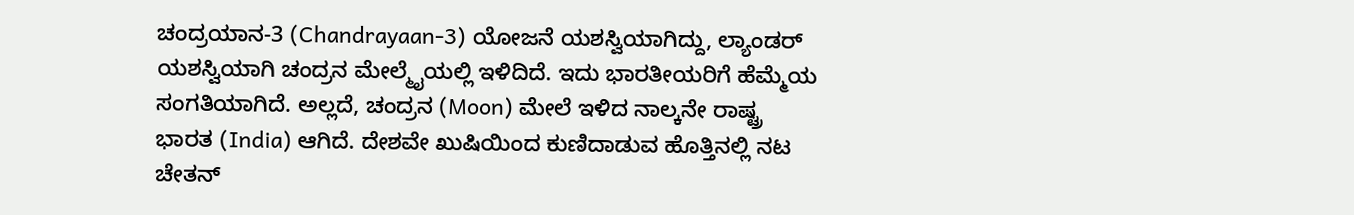ಚಂದ್ರಯಾನ-3 (Chandrayaan-3) ಯೋಜನೆ ಯಶಸ್ವಿಯಾಗಿದ್ದು, ಲ್ಯಾಂಡರ್‌ ಯಶಸ್ವಿಯಾಗಿ ಚಂದ್ರನ ಮೇಲ್ಮೈಯಲ್ಲಿ ಇಳಿದಿದೆ. ಇದು ಭಾರತೀಯರಿಗೆ ಹೆಮ್ಮೆಯ ಸಂಗತಿಯಾಗಿದೆ. ಅಲ್ಲದೆ, ಚಂದ್ರನ (Moon) ಮೇಲೆ ಇಳಿದ ನಾಲ್ಕನೇ ರಾಷ್ಟ್ರ ಭಾರತ (India) ಆಗಿದೆ. ದೇಶವೇ ಖುಷಿಯಿಂದ ಕುಣಿದಾಡುವ ಹೊತ್ತಿನಲ್ಲಿ ನಟ ಚೇತನ್‌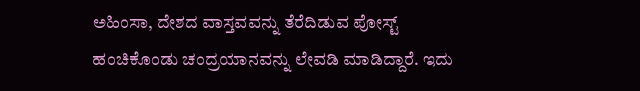ಅಹಿಂಸಾ, ದೇಶದ ವಾಸ್ತವವನ್ನು ತೆರೆದಿಡುವ ಪೋಸ್ಟ್‌ ಹಂಚಿಕೊಂಡು ಚಂದ್ರಯಾನವನ್ನು ಲೇವಡಿ ಮಾಡಿದ್ದಾರೆ. ಇದು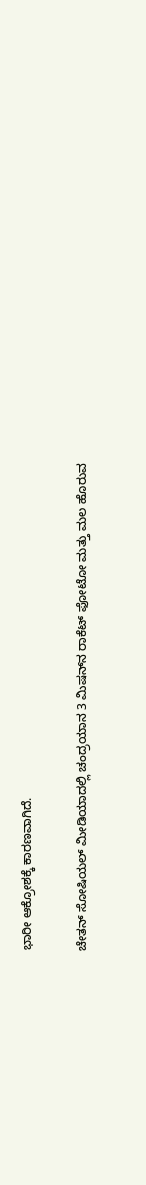ಭಾರೀ ಆಕ್ರೋಶಕ್ಕೆ ಕಾರಣವಾಗಿದೆ.

ಚೇತನ್ ಸೋಷಿಯಲ್‌ ಮೀಡಿಯಾದಲ್ಲಿ ಚಂದ್ರಯಾನ 3 ಮಿಷನ್‌ನ ರಾಕೆಟ್‌ ಫೋಟೋ ಮತ್ತು ಮಲ ಹೊರುವ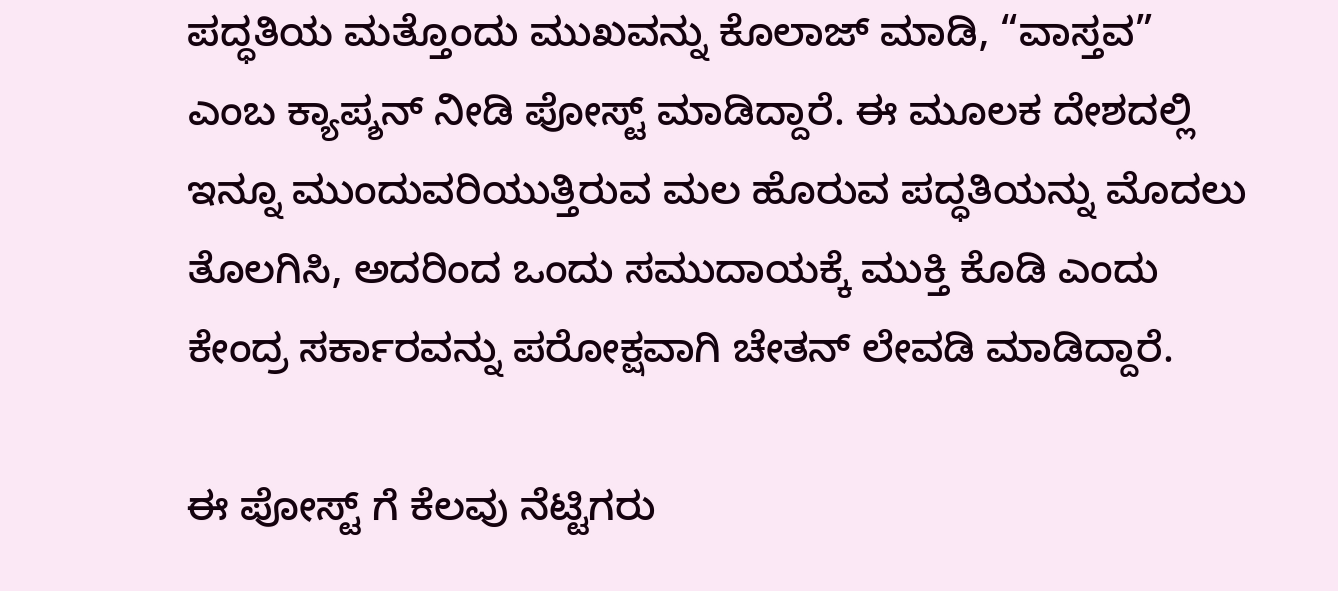ಪದ್ಧತಿಯ ಮತ್ತೊಂದು ಮುಖವನ್ನು ಕೊಲಾಜ್‌ ಮಾಡಿ, “ವಾಸ್ತವ” ಎಂಬ ಕ್ಯಾಪ್ಶನ್‌ ನೀಡಿ ಪೋಸ್ಟ್‌ ಮಾಡಿದ್ದಾರೆ. ಈ ಮೂಲಕ ದೇಶದಲ್ಲಿ ಇನ್ನೂ ಮುಂದುವರಿಯುತ್ತಿರುವ ಮಲ ಹೊರುವ ಪದ್ಧತಿಯನ್ನು ಮೊದಲು ತೊಲಗಿಸಿ, ಅದರಿಂದ ಒಂದು ಸಮುದಾಯಕ್ಕೆ ಮುಕ್ತಿ ಕೊಡಿ ಎಂದು ಕೇಂದ್ರ ಸರ್ಕಾರವನ್ನು ಪರೋಕ್ಷವಾಗಿ ಚೇತನ್‌ ಲೇವಡಿ ಮಾಡಿದ್ದಾರೆ.

ಈ ಪೋಸ್ಟ್ ಗೆ ಕೆಲವು ನೆಟ್ಟಿಗರು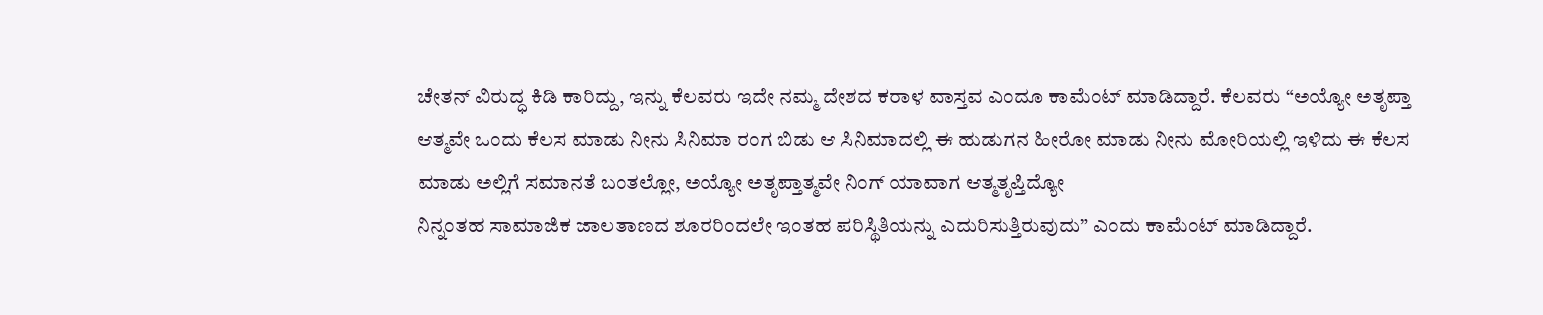ಚೇತನ್‌ ವಿರುದ್ಧ ಕಿಡಿ ಕಾರಿದ್ದು, ಇನ್ನು ಕೆಲವರು ಇದೇ ನಮ್ಮ ದೇಶದ ಕರಾಳ ವಾಸ್ತವ ಎಂದೂ ಕಾಮೆಂಟ್‌ ಮಾಡಿದ್ದಾರೆ. ಕೆಲವರು “ಅಯ್ಯೋ ಅತೃಪ್ತಾ ಆತ್ಮವೇ ಒಂದು ಕೆಲಸ ಮಾಡು ನೀನು ಸಿನಿಮಾ ರಂಗ ಬಿಡು ಆ ಸಿನಿಮಾದಲ್ಲಿ ಈ ಹುಡುಗನ ಹೀರೋ ಮಾಡು ನೀನು ಮೋರಿಯಲ್ಲಿ ಇಳಿದು ಈ ಕೆಲಸ ಮಾಡು ಅಲ್ಲಿಗೆ ಸಮಾನತೆ ಬಂತಲ್ಲೋ, ಅಯ್ಯೋ ಅತೃಪ್ತಾತ್ಮವೇ ನಿಂಗ್ ಯಾವಾಗ ಆತ್ಮತೃಪ್ತಿದ್ಯೋ
ನಿನ್ನಂತಹ ಸಾಮಾಜಿಕ ಜಾಲತಾಣದ ಶೂರರಿಂದಲೇ ಇಂತಹ ಪರಿಸ್ಥಿತಿಯನ್ನು ಎದುರಿಸುತ್ತಿರುವುದು” ಎಂದು ಕಾಮೆಂಟ್ ಮಾಡಿದ್ದಾರೆ.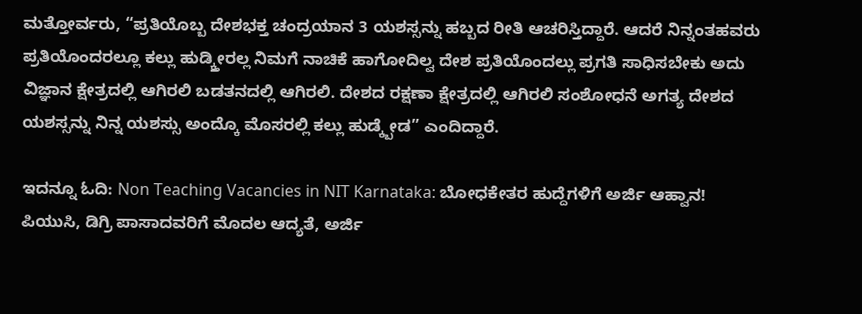ಮತ್ತೋರ್ವರು, “ಪ್ರತಿಯೊಬ್ಬ ದೇಶಭಕ್ತ ಚಂದ್ರಯಾನ 3 ಯಶಸ್ಸನ್ನು ಹಬ್ಬದ ರೀತಿ ಆಚರಿಸ್ತಿದ್ದಾರೆ. ಆದರೆ ನಿನ್ನಂತಹವರು ಪ್ರತಿಯೊಂದರಲ್ಲೂ ಕಲ್ಲು ಹುಡ್ಕ್ತೀರಲ್ಲ ನಿಮಗೆ ನಾಚಿಕೆ ಹಾಗೋದಿಲ್ವ ದೇಶ ಪ್ರತಿಯೊಂದಲ್ಲು ಪ್ರಗತಿ ಸಾಧಿಸಬೇಕು ಅದು ವಿಜ್ಞಾನ ಕ್ಷೇತ್ರದಲ್ಲಿ ಆಗಿರಲಿ ಬಡತನದಲ್ಲಿ ಆಗಿರಲಿ. ದೇಶದ ರಕ್ಷಣಾ ಕ್ಷೇತ್ರದಲ್ಲಿ ಆಗಿರಲಿ ಸಂಶೋಧನೆ ಅಗತ್ಯ ದೇಶದ ಯಶಸ್ಸನ್ನು ನಿನ್ನ ಯಶಸ್ಸು ಅಂದ್ಕೊ ಮೊಸರಲ್ಲಿ ಕಲ್ಲು ಹುಡ್ಕ್ಬೇಡ” ಎಂದಿದ್ದಾರೆ.

ಇದನ್ನೂ ಓದಿ: Non Teaching Vacancies in NIT Karnataka: ಬೋಧಕೇತರ ಹುದ್ದೆಗಳಿಗೆ ಅರ್ಜಿ ಆಹ್ವಾನ! ಪಿಯುಸಿ, ಡಿಗ್ರಿ ಪಾಸಾದವರಿಗೆ ಮೊದಲ ಆದ್ಯತೆ, ಅರ್ಜಿ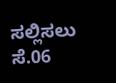ಸಲ್ಲಿಸಲು ಸೆ.06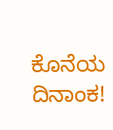ಕೊನೆಯ ದಿನಾಂಕ!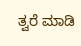ತ್ವರೆ ಮಾಡಿ